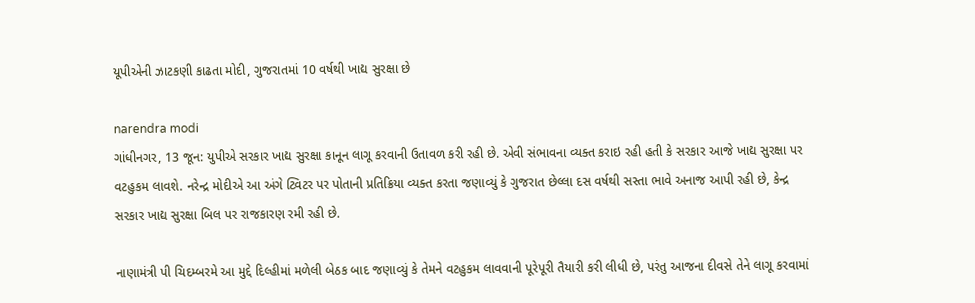યૂપીએની ઝાટકણી કાઢતા મોદી, ગુજરાતમાં 10 વર્ષથી ખાદ્ય સુરક્ષા છે

narendra modi
ગાંધીનગર, 13 જૂન: યુપીએ સરકાર ખાદ્ય સુરક્ષા કાનૂન લાગૂ કરવાની ઉતાવળ કરી રહી છે. એવી સંભાવના વ્યક્ત કરાઇ રહી હતી કે સરકાર આજે ખાદ્ય સુરક્ષા પર વટહુકમ લાવશે. નરેન્દ્ર મોદીએ આ અંગે ટ્વિટર પર પોતાની પ્રતિક્રિયા વ્યક્ત કરતા જણાવ્યું કે ગુજરાત છેલ્લા દસ વર્ષથી સસ્તા ભાવે અનાજ આપી રહી છે, કેન્દ્ર સરકાર ખાદ્ય સુરક્ષા બિલ પર રાજકારણ રમી રહી છે.

નાણામંત્રી પી ચિદમ્બરમે આ મુદ્દે દિલ્હીમાં મળેલી બેઠક બાદ જણાવ્યું કે તેમને વટહુકમ લાવવાની પૂરેપૂરી તૈયારી કરી લીધી છે, પરંતુ આજના દીવસે તેને લાગૂ કરવામાં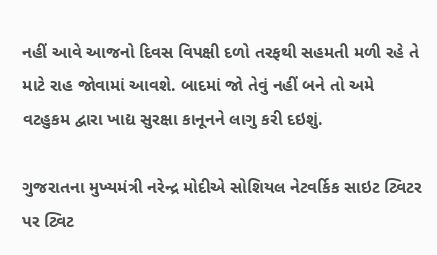નહીં આવે આજનો દિવસ વિપક્ષી દળો તરફથી સહમતી મળી રહે તે માટે રાહ જોવામાં આવશે. બાદમાં જો તેવું નહીં બને તો અમે વટહુકમ દ્વારા ખાદ્ય સુરક્ષા કાનૂનને લાગુ કરી દઇશું.

ગુજરાતના મુખ્યમંત્રી નરેન્દ્ર મોદીએ સોશિયલ નેટવર્કિક સાઇટ ટ્વિટર પર ટ્વિટ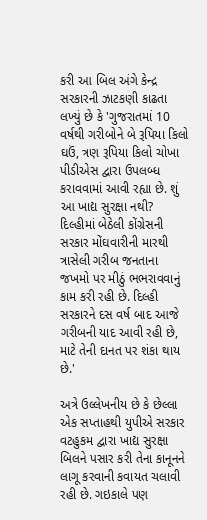કરી આ બિલ અંગે કેન્દ્ર સરકારની ઝાટકણી કાઢતા લખ્યું છે કે 'ગુજરાતમાં 10 વર્ષથી ગરીબોને બે રૂપિયા કિલો ઘઉં, ત્રણ રૂપિયા કિલો ચોખા પીડીએસ દ્વારા ઉપલબ્ધ કરાવવામાં આવી રહ્યા છે. શું આ ખાદ્ય સુરક્ષા નથી? દિલ્હીમાં બેઠેલી કોંગ્રેસની સરકાર મોંઘવારીની મારથી ત્રાસેલી ગરીબ જનતાના જખમો પર મીઠું ભભરાવવાનું કામ કરી રહી છે. દિલ્હી સરકારને દસ વર્ષ બાદ આજે ગરીબની યાદ આવી રહી છે, માટે તેની દાનત પર શંકા થાય છે.'

અત્રે ઉલ્લેખનીય છે કે છેલ્લા એક સપ્તાહથી યુપીએ સરકાર વટહુકમ દ્વારા ખાદ્ય સુરક્ષા બિલને પસાર કરી તેના કાનૂનને લાગૂ કરવાની કવાયત ચલાવી રહી છે. ગઇકાલે પણ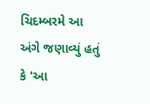ચિદમ્બરમે આ અંગે જણાવ્યું હતું કે 'આ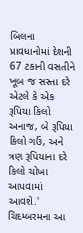બિલના પ્રાવધાનોમાં દેશની 67 ટકાની વસતીને ખૂબ જ સસ્તા દરે એટલે કે એક રૂપિયા કિલો અનાજ, બે રૂપિયા કિલો ગઉં, અને ત્રણ રૂપિયાના દરે કિલો ચોખા આપવામાં આવશે.' ચિદમ્બરમના આ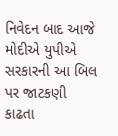નિવેદન બાદ આજે મોદીએ યુપીએ સરકારની આ બિલ પર જાટકણી કાઢતા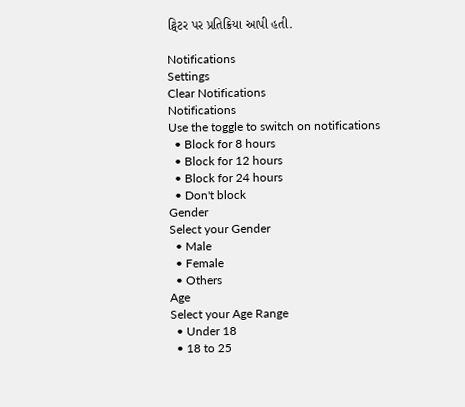ટ્વિટર પર પ્રતિક્રિયા આપી હતી.

Notifications
Settings
Clear Notifications
Notifications
Use the toggle to switch on notifications
  • Block for 8 hours
  • Block for 12 hours
  • Block for 24 hours
  • Don't block
Gender
Select your Gender
  • Male
  • Female
  • Others
Age
Select your Age Range
  • Under 18
  • 18 to 25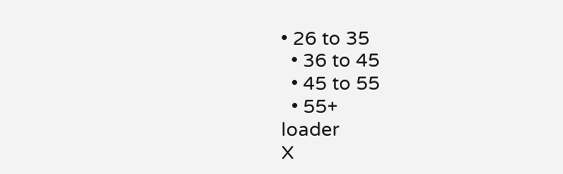• 26 to 35
  • 36 to 45
  • 45 to 55
  • 55+
loader
X